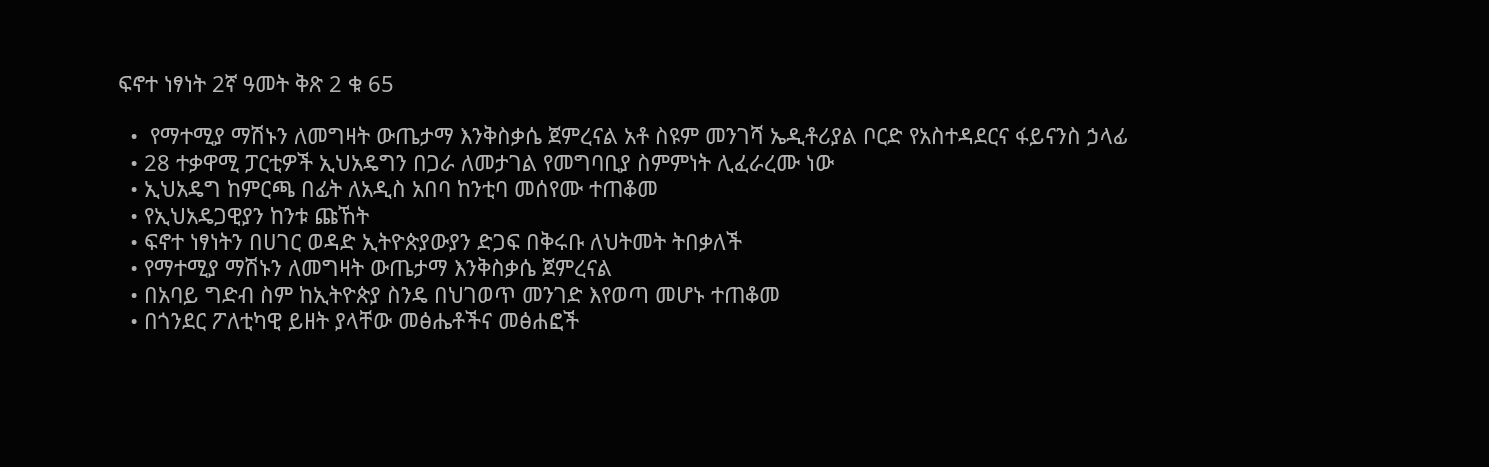ፍኖተ ነፃነት 2ኛ ዓመት ቅጽ 2 ቁ 65

  •  የማተሚያ ማሽኑን ለመግዛት ውጤታማ እንቅስቃሴ ጀምረናል አቶ ስዩም መንገሻ ኤዲቶሪያል ቦርድ የአስተዳደርና ፋይናንስ ኃላፊ
  • 28 ተቃዋሚ ፓርቲዎች ኢህአዴግን በጋራ ለመታገል የመግባቢያ ስምምነት ሊፈራረሙ ነው
  • ኢህአዴግ ከምርጫ በፊት ለአዲስ አበባ ከንቲባ መሰየሙ ተጠቆመ
  • የኢህአዴጋዊያን ከንቱ ጩኸት
  • ፍኖተ ነፃነትን በሀገር ወዳድ ኢትዮጵያውያን ድጋፍ በቅሩቡ ለህትመት ትበቃለች
  • የማተሚያ ማሽኑን ለመግዛት ውጤታማ እንቅስቃሴ ጀምረናል
  • በአባይ ግድብ ስም ከኢትዮጵያ ስንዴ በህገወጥ መንገድ እየወጣ መሆኑ ተጠቆመ
  • በጎንደር ፖለቲካዊ ይዘት ያላቸው መፅሔቶችና መፅሐፎች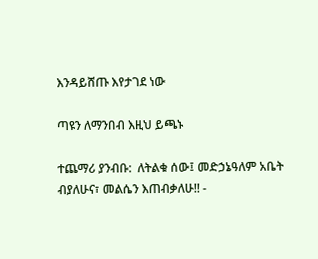እንዳይሸጡ እየታገደ ነው

ጣዩን ለማንበብ እዚህ ይጫኑ

ተጨማሪ ያንብቡ:  ለትልቁ ሰው፤ መድኃኔዓለም አቤት ብያለሁና፣ መልሴን እጠብቃለሁ!! -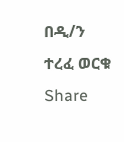በዲ/ን ተረፈ ወርቁ
Share